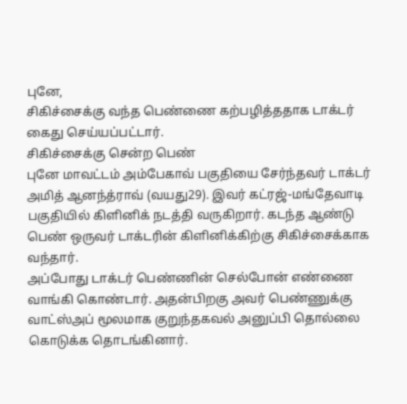புனே,
சிகிச்சைக்கு வந்த பெண்ணை கற்பழித்ததாக டாக்டர் கைது செய்யப்பட்டார்.
சிகிச்சைக்கு சென்ற பெண்
புனே மாவட்டம் அம்பேகாவ் பகுதியை சேர்ந்தவர் டாக்டர் அமித் ஆனந்த்ராவ் (வயது29). இவர் கட்ரஜ்-மங்தேவாடி பகுதியில் கிளினிக் நடத்தி வருகிறார். கடந்த ஆண்டு பெண் ஒருவர் டாக்டரின் கிளினிக்கிற்கு சிகிச்சைக்காக வந்தார்.
அப்போது டாக்டர் பெண்ணின் செல்போன் எண்ணை வாங்கி கொண்டார். அதன்பிறகு அவர் பெண்ணுக்கு வாட்ஸ்அப் மூலமாக குறுந்தகவல் அனுப்பி தொல்லை கொடுக்க தொடங்கினார்.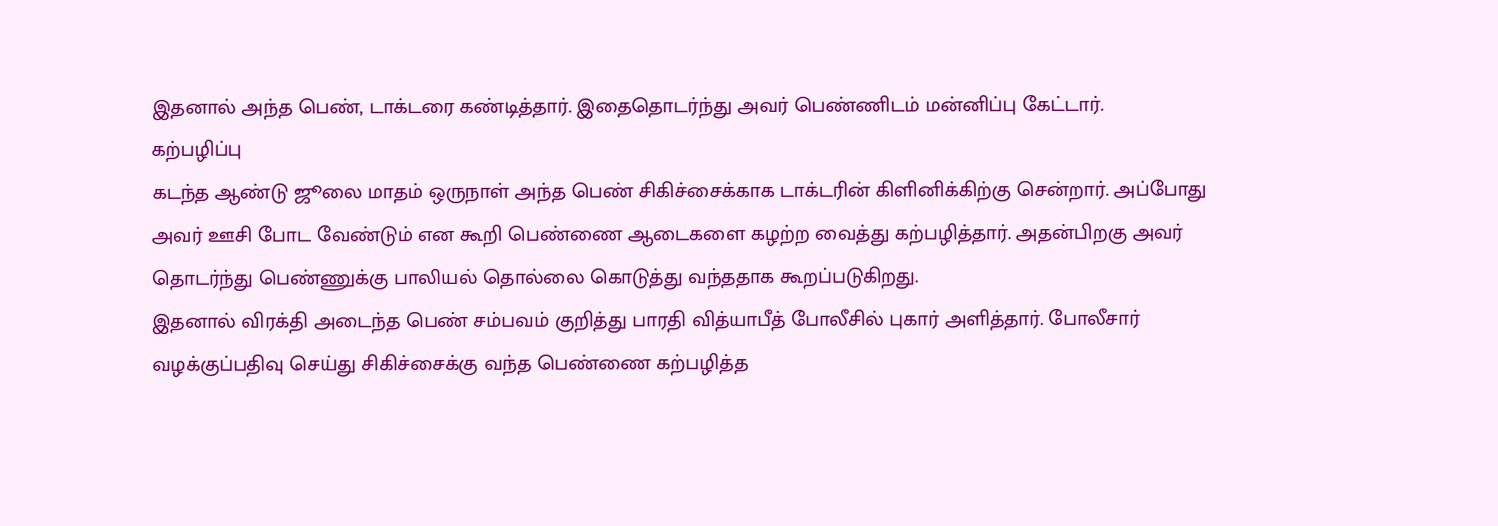இதனால் அந்த பெண், டாக்டரை கண்டித்தார். இதைதொடர்ந்து அவர் பெண்ணிடம் மன்னிப்பு கேட்டார்.
கற்பழிப்பு
கடந்த ஆண்டு ஜூலை மாதம் ஒருநாள் அந்த பெண் சிகிச்சைக்காக டாக்டரின் கிளினிக்கிற்கு சென்றார். அப்போது அவர் ஊசி போட வேண்டும் என கூறி பெண்ணை ஆடைகளை கழற்ற வைத்து கற்பழித்தார். அதன்பிறகு அவர் தொடர்ந்து பெண்ணுக்கு பாலியல் தொல்லை கொடுத்து வந்ததாக கூறப்படுகிறது.
இதனால் விரக்தி அடைந்த பெண் சம்பவம் குறித்து பாரதி வித்யாபீத் போலீசில் புகார் அளித்தார். போலீசார் வழக்குப்பதிவு செய்து சிகிச்சைக்கு வந்த பெண்ணை கற்பழித்த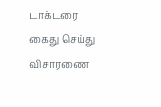டாக்டரை கைது செய்து விசாரணை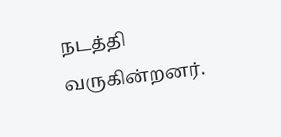நடத்தி வருகின்றனர்.